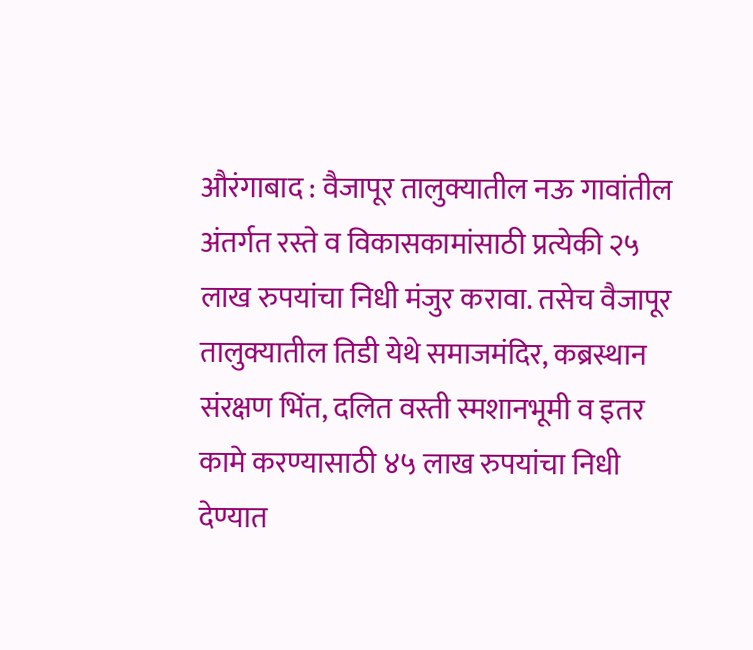औरंगाबाद : वैजापूर तालुक्यातील नऊ गावांतील अंतर्गत रस्ते व विकासकामांसाठी प्रत्येकी २५ लाख रुपयांचा निधी मंजुर करावा. तसेच वैजापूर तालुक्यातील तिडी येथे समाजमंदिर, कब्रस्थान संरक्षण भिंत, दलित वस्ती स्मशानभूमी व इतर कामे करण्यासाठी ४५ लाख रुपयांचा निधी देण्यात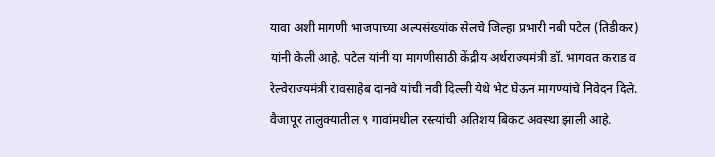यावा अशी मागणी भाजपाच्या अल्पसंख्यांक सेलचे जिल्हा प्रभारी नबी पटेल (तिडीकर) यांनी केली आहे. पटेल यांनी या मागणीसाठी केंद्रीय अर्थराज्यमंत्री डॉ. भागवत कराड व रेल्वेराज्यमंत्री रावसाहेब दानवे यांची नवी दिल्ली येथे भेट घेऊन मागण्यांचे निवेदन दिले.
वैजापूर तालुक्यातील ९ गावांमधील रस्त्यांची अतिशय बिकट अवस्था झाली आहे.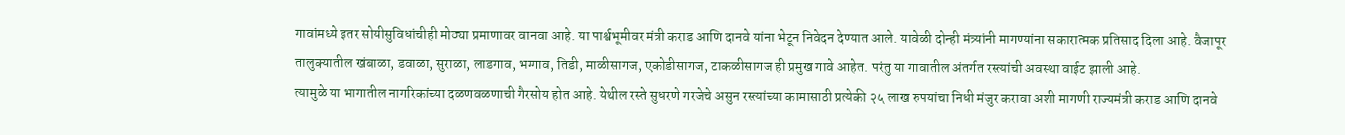गावांमध्ये इतर सोयीसुविधांचीही मोठ्या प्रमाणावर वानवा आहे. या पार्श्वभूमीवर मंत्री कराड आणि दानवे यांना भेटून निवेदन देण्यात आले. यावेळी दोन्ही मंत्र्यांनी मागण्यांना सकारात्मक प्रतिसाद दिला आहे. वैजापूर तालुक्यातील खंबाळा, डवाळा, सुराळा, लाडगाव, भग्गाव, तिडी, माळीसागज, एकोडीसागज, टाकळीसागज ही प्रमुख गावे आहेत. परंतु या गावातील अंतर्गत रस्त्यांची अवस्था वाईट झाली आहे.
त्यामुळे या भागातील नागरिकांच्या दळणवळणाची गैरसोय होत आहे. येथील रस्ते सुधरणे गरजेचे असुन रस्त्यांच्या कामासाठी प्रत्येकी २५ लाख रुपयांचा निधी मंजुर करावा अशी मागणी राज्यमंत्री कराड आणि दानवे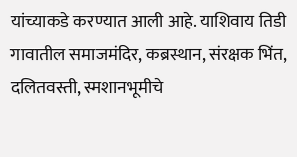यांच्याकडे करण्यात आली आहे. याशिवाय तिडी गावातील समाजमंदिर, कब्रस्थान, संरक्षक भिंत, दलितवस्ती, स्मशानभूमीचे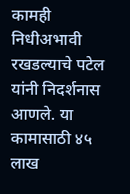कामही निधीअभावी रखडल्याचे पटेल यांनी निदर्शनास आणले. या कामासाठी ४५ लाख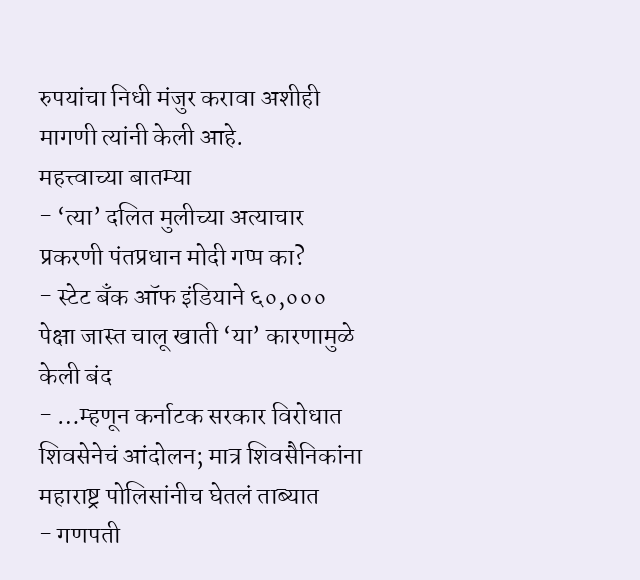रुपयांचा निधी मंजुर करावा अशीही मागणी त्यांनी केली आहे.
महत्त्वाच्या बातम्या
- ‘त्या’ दलित मुलीच्या अत्याचार प्रकरणी पंतप्रधान मोदी गप्प का?
- स्टेट बँक ऑफ इंडियाने ६०,००० पेक्षा जास्त चालू खाती ‘या’ कारणामुळे केली बंद
- …म्हणून कर्नाटक सरकार विरोधात शिवसेनेचं आंदोलन; मात्र शिवसैनिकांना महाराष्ट्र पोलिसांनीच घेतलं ताब्यात
- गणपती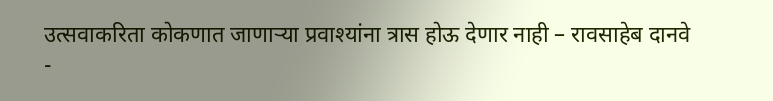उत्सवाकरिता कोकणात जाणाऱ्या प्रवाश्यांना त्रास होऊ देणार नाही – रावसाहेब दानवे
-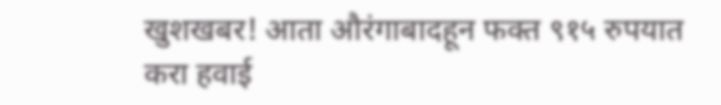खुशखबर! आता औरंगाबादहून फक्त ९१५ रुपयात करा हवाई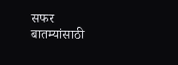सफर
बातम्यांसाठी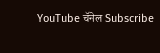YouTube चॅनेल Subscribe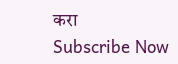करा
Subscribe Now